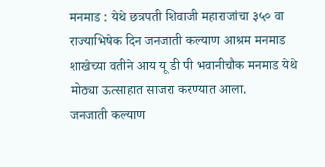मनमाड : येथे छत्रपती शिवाजी महाराजांचा ३५० वा राज्याभिषेक दिन जनजाती कल्याण आश्रम मनमाड शाखेच्या वतीने आय यू डी पी भवानीचौक मनमाड येथे मोठ्या ऊत्साहात साजरा करण्यात आला.
जनजाती कल्याण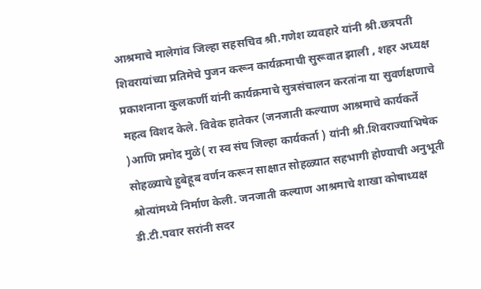आश्रमाचे मालेगांव जिल्हा सहसचिव श्री.गणेश व्यवहारे यांनी श्री.छत्रपती शिवरायांच्या प्रतिमेचे पुजन करून कार्यक्रमाची सुरूवात झाली , शहर अध्यक्ष प्रकाशनाना कुलकर्णी यांनी कार्यक्रमाचे सुत्रसंचालन करतांना या सुवर्णक्षणाचे महत्व विशद केले. विवेक हातेकर (जनजाती कल्याण आश्रमाचे कार्यकर्ते )आणि प्रमोद मुळे( रा स्व संघ जिल्हा कार्यकर्ता ) यांनी श्री.शिवराज्याभिषेक सोहळ्याचे हुबेहूब वर्णन करून साक्षात सोहळ्यात सहभागी होण्याची अनुभूती श्रोत्यांमध्ये निर्माण केली. जनजाती कल्याण आश्रमाचे शाखा कोषाध्यक्ष डी.टी.पवार सरांनी सदर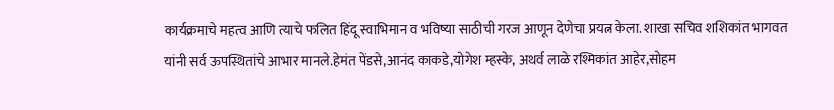कार्यक्रमाचे महत्व आणि त्याचे फलित हिंदू स्वाभिमान व भविष्या साठीची गरज आणून देणेचा प्रयत्न केला. शाखा सचिव शशिकांत भागवत यांनी सर्व ऊपस्थितांचे आभार मानले.हेमंत पेंडसे,आनंद काकडे,योगेश म्हस्के, अथर्व लाळे रश्मिकांत आहेर,सोहम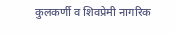कुलकर्णी व शिवप्रेमी नागरिक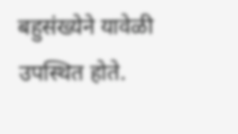बहुसंख्येने यावेळी उपस्थित होते.